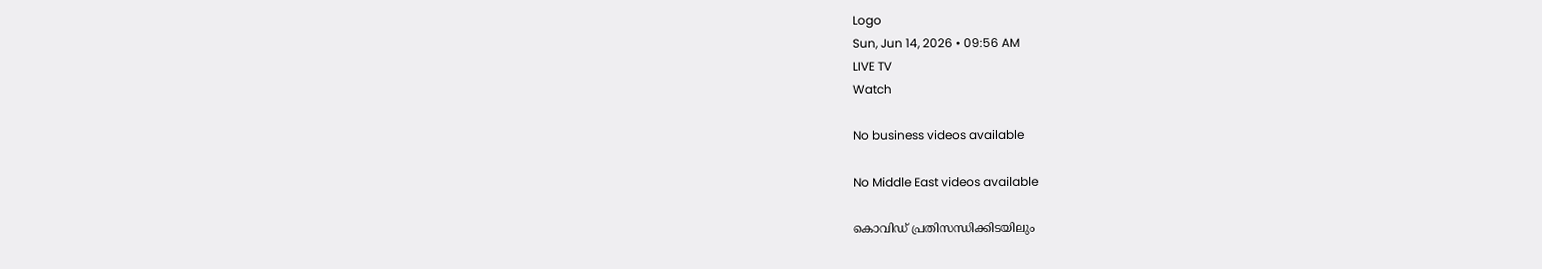Logo
Sun, Jun 14, 2026 • 09:56 AM
LIVE TV
Watch

No business videos available

No Middle East videos available

കൊവിഡ് പ്രതിസന്ധിക്കിടയിലും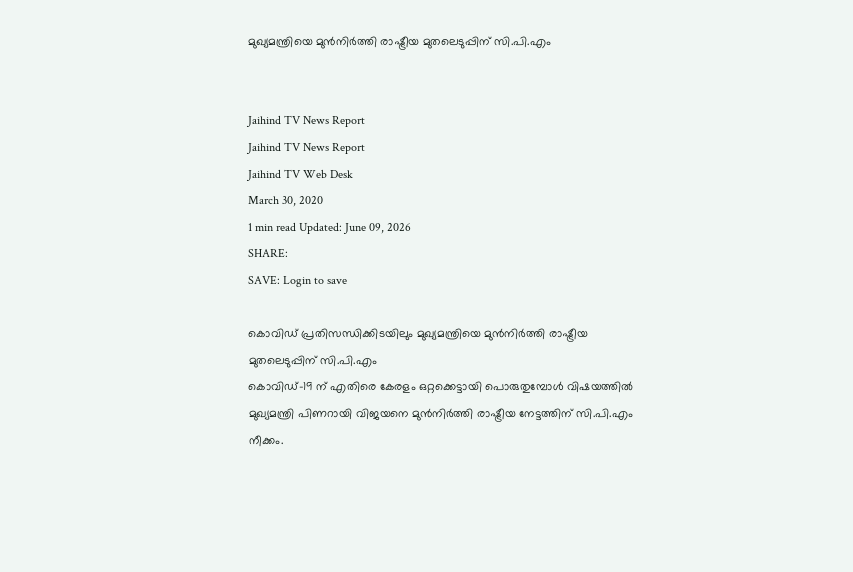മുഖ്യമന്ത്രിയെ മുന്‍നിർത്തി രാഷ്ട്രീയ മുതലെടുപ്പിന് സി.പി.എം


Jaihind TV News Report
Jaihind TV News Report
Jaihind TV Web Desk
March 30, 2020
1 min read Updated: June 09, 2026
SHARE:
SAVE: Login to save

കൊവിഡ് പ്രതിസന്ധിക്കിടയിലും മുഖ്യമന്ത്രിയെ മുന്‍നിർത്തി രാഷ്ട്രീയ മുതലെടുപ്പിന് സി.പി.എം
കൊവിഡ്-19 ന് എതിരെ കേരളം ഒറ്റക്കെട്ടായി പൊരുതുമ്പോൾ വിഷയത്തിൽ മുഖ്യമന്ത്രി പിണറായി വിജയനെ മുൻനിർത്തി രാഷ്ട്രീയ നേട്ടത്തിന് സി.പി.എം നീക്കം.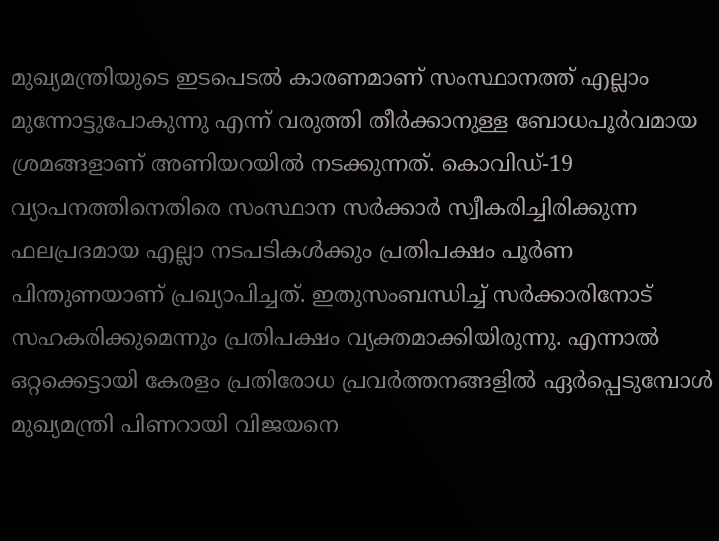മുഖ്യമന്ത്രിയുടെ ഇടപെടൽ കാരണമാണ് സംസ്ഥാനത്ത് എല്ലാം മുന്നോട്ടുപോകുന്നു എന്ന് വരുത്തി തീർക്കാനുള്ള ബോധപൂർവമായ ശ്രമങ്ങളാണ് അണിയറയിൽ നടക്കുന്നത്. കൊവിഡ്-19 വ്യാപനത്തിനെതിരെ സംസ്ഥാന സർക്കാർ സ്വീകരിച്ചിരിക്കുന്ന ഫലപ്രദമായ എല്ലാ നടപടികള്‍ക്കും പ്രതിപക്ഷം പൂർണ പിന്തുണയാണ് പ്രഖ്യാപിച്ചത്. ഇതുസംബന്ധിച്ച് സർക്കാരിനോട് സഹകരിക്കുമെന്നും പ്രതിപക്ഷം വ്യക്തമാക്കിയിരുന്നു. എന്നാല്‍ ഒറ്റക്കെട്ടായി കേരളം പ്രതിരോധ പ്രവർത്തനങ്ങളില്‍ ഏർപ്പെടുമ്പോള്‍ മുഖ്യമന്ത്രി പിണറായി വിജയനെ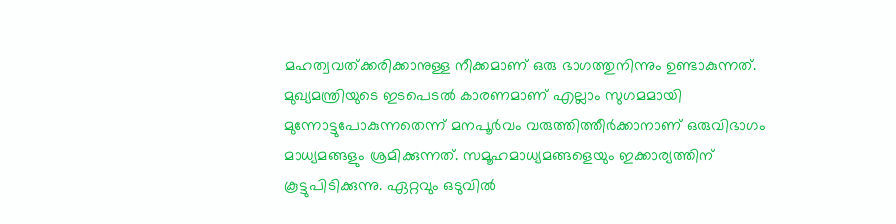മഹത്വവത്ക്കരിക്കാനുള്ള നീക്കമാണ് ഒരു ഭാഗത്തുനിന്നും ഉണ്ടാകുന്നത്. മുഖ്യമന്ത്രിയുടെ ഇടപെടല്‍ കാരണമാണ് എല്ലാം സുഗമമായി മുന്നോട്ടുപോകുന്നതെന്ന് മനപൂർവം വരുത്തിത്തീർക്കാനാണ് ഒരുവിഭാഗം മാധ്യമങ്ങളും ശ്രമിക്കുന്നത്. സമൂഹമാധ്യമങ്ങളെയും ഇക്കാര്യത്തിന് കൂട്ടുപിടിക്കുന്നു. ഏറ്റവും ഒടുവില്‍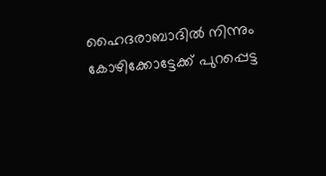ഹൈദരാബാദില്‍ നിന്നും കോഴിക്കോട്ടേക്ക് പുറപ്പെട്ട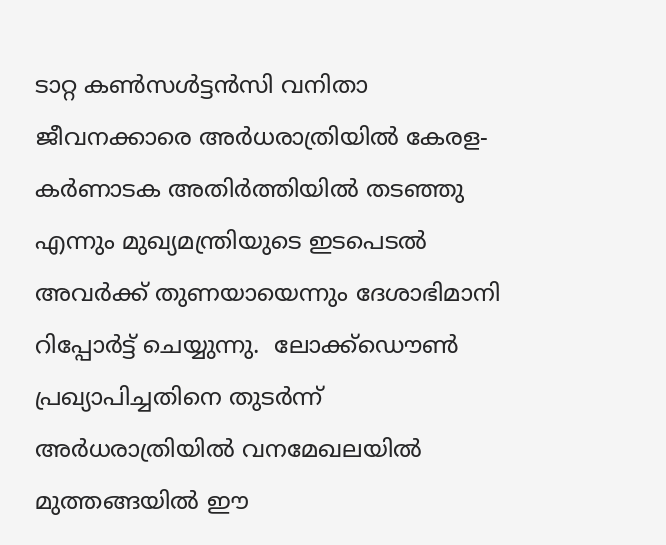ടാറ്റ കണ്‍സള്‍ട്ടന്‍സി വനിതാ ജീവനക്കാരെ അർധരാത്രിയില്‍ കേരള-കർണാടക അതിർത്തിയില്‍ തടഞ്ഞു എന്നും മുഖ്യമന്ത്രിയുടെ ഇടപെടല്‍ അവർക്ക് തുണയായെന്നും ദേശാഭിമാനി റിപ്പോർട്ട് ചെയ്യുന്നു.  ലോക്ക്ഡൌണ്‍ പ്രഖ്യാപിച്ചതിനെ തുടർന്ന് അർധരാത്രിയില്‍ വനമേഖലയില്‍ മുത്തങ്ങയില്‍ ഈ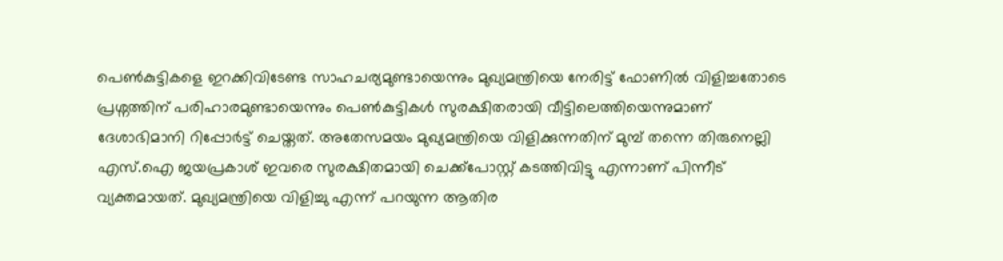പെണ്‍കുട്ടികളെ ഇറക്കിവിടേണ്ട സാഹചര്യമുണ്ടായെന്നും മുഖ്യമന്ത്രിയെ നേരിട്ട് ഫോണില്‍ വിളിച്ചതോടെ പ്രശ്നത്തിന് പരിഹാരമുണ്ടായെന്നും പെണ്‍കുട്ടികള്‍ സുരക്ഷിതരായി വീട്ടിലെത്തിയെന്നുമാണ് ദേശാഭിമാനി റിപ്പോർട്ട് ചെയ്തത്. അതേസമയം മുഖ്യമന്ത്രിയെ വിളിക്കുന്നതിന് മുമ്പ് തന്നെ തിരുനെല്ലി എസ്.ഐ ജയപ്രകാശ് ഇവരെ സുരക്ഷിതമായി ചെക്ക്പോസ്റ്റ് കടത്തിവിട്ടു എന്നാണ് പിന്നീട് വ്യക്തമായത്. മുഖ്യമന്ത്രിയെ വിളിച്ചു എന്ന് പറയുന്ന ആതിര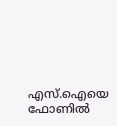എസ്.ഐയെ ഫോണില്‍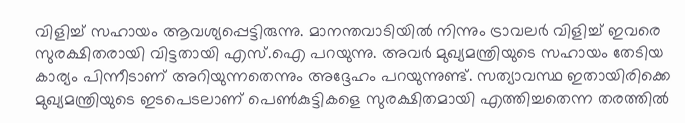വിളിച്ച് സഹായം ആവശ്യപ്പെട്ടിരുന്നു. മാനന്തവാടിയില്‍ നിന്നും ട്രാവലര്‍ വിളിച്ച് ഇവരെ സുരക്ഷിതരായി വിട്ടതായി എസ്.ഐ പറയുന്നു. അവർ മുഖ്യമന്ത്രിയുടെ സഹായം തേടിയ കാര്യം പിന്നീടാണ് അറിയുന്നതെന്നും അദ്ദേഹം പറയുന്നുണ്ട്. സത്യാവസ്ഥ ഇതായിരിക്കെ മുഖ്യമന്ത്രിയുടെ ഇടപെടലാണ് പെണ്‍കുട്ടികളെ സുരക്ഷിതമായി എത്തിച്ചതെന്ന തരത്തില്‍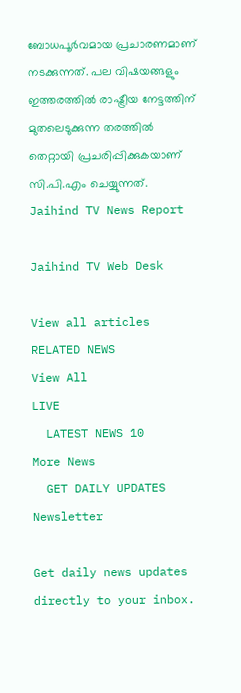ബോധപൂർവമായ പ്രചാരണമാണ് നടക്കുന്നത്. പല വിഷയങ്ങളും ഇത്തരത്തില്‍ രാഷ്ട്രീയ നേട്ടത്തിന് മുതലെടുക്കുന്ന തരത്തില്‍ തെറ്റായി പ്രചരിപ്പിക്കുകയാണ് സി.പി.എം ചെയ്യുന്നത്.
Jaihind TV News Report

Jaihind TV Web Desk

View all articles
RELATED NEWS
View All
LIVE
  LATEST NEWS 10
More News
  GET DAILY UPDATES
Newsletter

Get daily news updates directly to your inbox.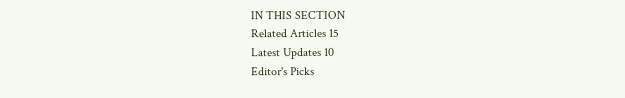IN THIS SECTION
Related Articles 15
Latest Updates 10
Editor's Picks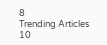8
Trending Articles 10